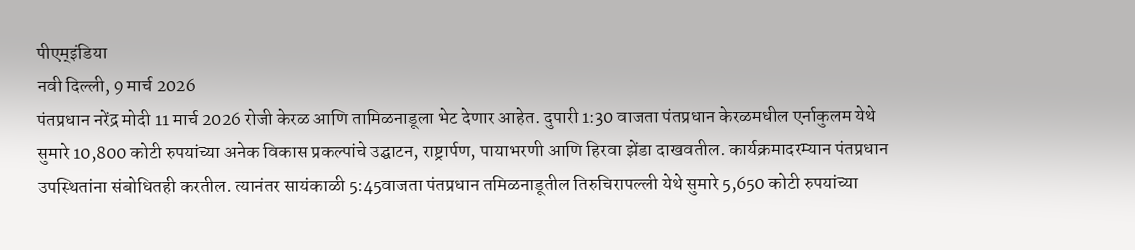पीएम्इंडिया
नवी दिल्ली, 9 मार्च 2026
पंतप्रधान नरेंद्र मोदी 11 मार्च 2026 रोजी केरळ आणि तामिळनाडूला भेट देणार आहेत. दुपारी 1:30 वाजता पंतप्रधान केरळमधील एर्नाकुलम येथे सुमारे 10,800 कोटी रुपयांच्या अनेक विकास प्रकल्पांचे उद्घाटन, राष्ट्रार्पण, पायाभरणी आणि हिरवा झेंडा दाखवतील. कार्यक्रमादरम्यान पंतप्रधान उपस्थितांना संबोधितही करतील. त्यानंतर सायंकाळी 5:45वाजता पंतप्रधान तमिळनाडूतील तिरुचिरापल्ली येथे सुमारे 5,650 कोटी रुपयांच्या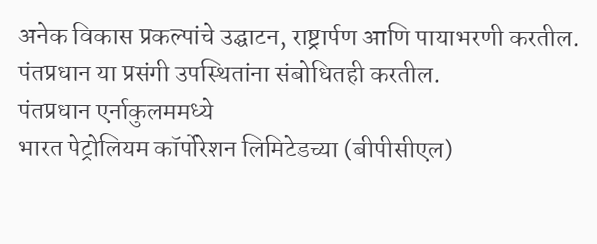अनेक विकास प्रकल्पांचे उद्घाटन, राष्ट्रार्पण आणि पायाभरणी करतील. पंतप्रधान या प्रसंगी उपस्थितांना संबोधितही करतील.
पंतप्रधान एर्नाकुलममध्ये
भारत पेट्रोलियम कॉर्पोरेशन लिमिटेडच्या (बीपीसीएल)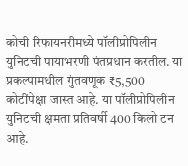कोची रिफायनरीमध्ये पॉलीप्रोपिलीन युनिटची पायाभरणी पंतप्रधान करतील. या प्रकल्पामधील गुंतवणूक ₹5,500 कोटींपेक्षा जास्त आहे. या पॉलीप्रोपिलीन युनिटची क्षमता प्रतिवर्षी 400 किलो टन आहे.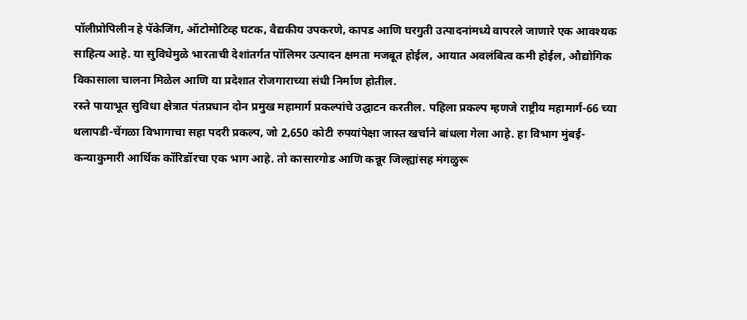पॉलीप्रोपिलीन हे पॅकेजिंग, ऑटोमोटिव्ह घटक, वैद्यकीय उपकरणे, कापड आणि घरगुती उत्पादनांमध्ये वापरले जाणारे एक आवश्यक साहित्य आहे. या सुविधेमुळे भारताची देशांतर्गत पॉलिमर उत्पादन क्षमता मजबूत होईल, आयात अवलंबित्व कमी होईल, औद्योगिक विकासाला चालना मिळेल आणि या प्रदेशात रोजगाराच्या संधी निर्माण होतील.
रस्ते पायाभूत सुविधा क्षेत्रात पंतप्रधान दोन प्रमुख महामार्ग प्रकल्पांचे उद्घाटन करतील. पहिला प्रकल्प म्हणजे राष्ट्रीय महामार्ग-66 च्या थलापडी-चेंगळा विभागाचा सहा पदरी प्रकल्प, जो 2,650 कोटी रुपयांपेक्षा जास्त खर्चाने बांधला गेला आहे. हा विभाग मुंबई-कन्याकुमारी आर्थिक कॉरिडॉरचा एक भाग आहे. तो कासारगोड आणि कन्नूर जिल्ह्यांसह मंगळुरू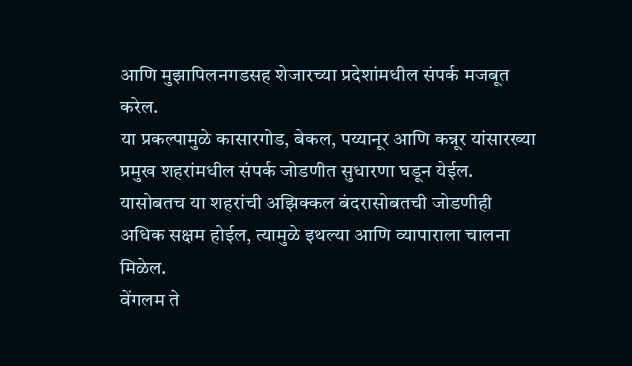आणि मुझापिलनगडसह शेजारच्या प्रदेशांमधील संपर्क मजबूत करेल.
या प्रकल्पामुळे कासारगोड, बेकल, पय्यानूर आणि कन्नूर यांसारख्या प्रमुख शहरांमधील संपर्क जोडणीत सुधारणा घडून येईल. यासोबतच या शहरांची अझिक्कल बंदरासोबतची जोडणीही अधिक सक्षम होईल, त्यामुळे इथल्या आणि व्यापाराला चालना मिळेल.
वेंगलम ते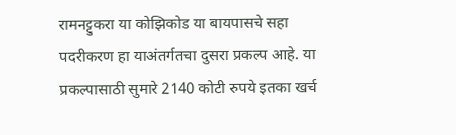रामनट्टुकरा या कोझिकोड या बायपासचे सहा पदरीकरण हा याअंतर्गतचा दुसरा प्रकल्प आहे. या प्रकल्पासाठी सुमारे 2140 कोटी रुपये इतका खर्च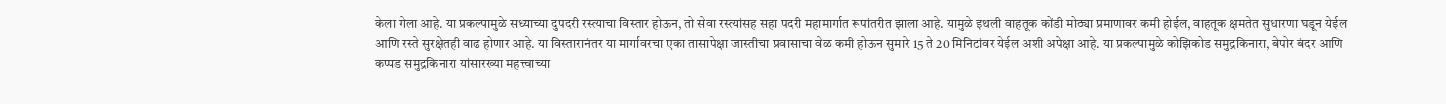केला गेला आहे. या प्रकल्पामुळे सध्याच्या दुपदरी रस्त्याचा विस्तार होऊन, तो सेवा रस्त्यांसह सहा पदरी महामार्गात रूपांतरीत झाला आहे. यामुळे इथली वाहतूक कोंडी मोठ्या प्रमाणावर कमी होईल, वाहतूक क्षमतेत सुधारणा घडून येईल आणि रस्ते सुरक्षेतही वाढ होणार आहे. या विस्तारानंतर या मार्गावरचा एका तासापेक्षा जास्तीचा प्रवासाचा वेळ कमी होऊन सुमारे 15 ते 20 मिनिटांवर येईल अशी अपेक्षा आहे. या प्रकल्पामुळे कोझिकोड समुद्रकिनारा, बेपोर बंदर आणि कप्पड समुद्रकिनारा यांसारख्या महत्त्वाच्या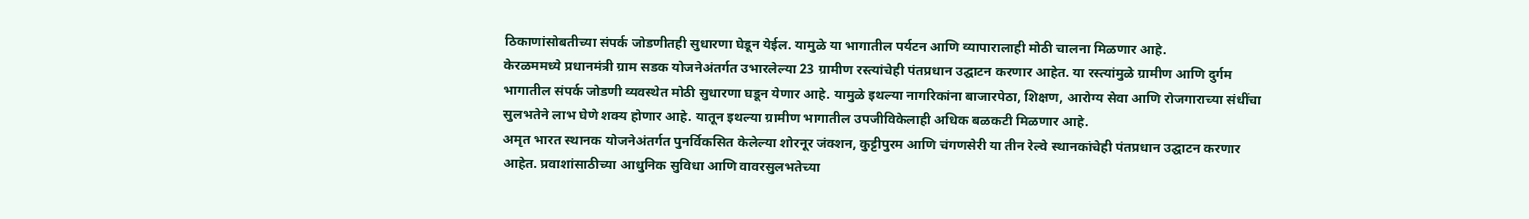ठिकाणांसोबतीच्या संपर्क जोडणीतही सुधारणा घेडून येईल. यामुळे या भागातील पर्यटन आणि व्यापारालाही मोठी चालना मिळणार आहे.
केरळममध्ये प्रधानमंत्री ग्राम सडक योजनेअंतर्गत उभारलेल्या 23 ग्रामीण रस्त्यांचेही पंतप्रधान उद्घाटन करणार आहेत. या रस्त्यांमुळे ग्रामीण आणि दुर्गम भागातील संपर्क जोडणी व्यवस्थेत मोठी सुधारणा घडून येणार आहे. यामुळे इथल्या नागरिकांना बाजारपेठा, शिक्षण, आरोग्य सेवा आणि रोजगाराच्या संधींचा सुलभतेने लाभ घेणे शक्य होणार आहे. यातून इथल्या ग्रामीण भागातील उपजीविकेलाही अधिक बळकटी मिळणार आहे.
अमृत भारत स्थानक योजनेअंतर्गत पुनर्विकसित केलेल्या शोरनूर जंक्शन, कुट्टीपुरम आणि चंगणसेरी या तीन रेल्वे स्थानकांचेही पंतप्रधान उद्घाटन करणार आहेत. प्रवाशांसाठीच्या आधुनिक सुविधा आणि वावरसुलभतेच्या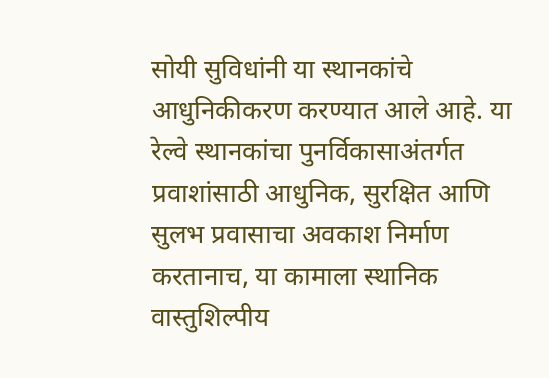सोयी सुविधांनी या स्थानकांचे आधुनिकीकरण करण्यात आले आहे. या रेल्वे स्थानकांचा पुनर्विकासाअंतर्गत प्रवाशांसाठी आधुनिक, सुरक्षित आणि सुलभ प्रवासाचा अवकाश निर्माण करतानाच, या कामाला स्थानिक वास्तुशिल्पीय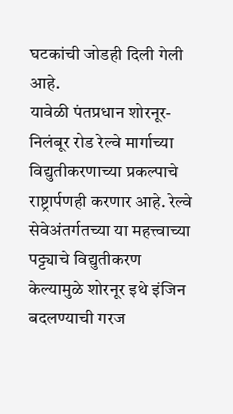घटकांची जोडही दिली गेली आहे.
यावेळी पंतप्रधान शोरनूर-निलंबूर रोड रेल्वे मार्गाच्या विद्युतीकरणाच्या प्रकल्पाचे राष्ट्रार्पणही करणार आहे. रेल्वे सेवेअंतर्गतच्या या महत्त्वाच्या पट्ट्याचे विद्युतीकरण केल्यामुळे शोरनूर इथे इंजिन बदलण्याची गरज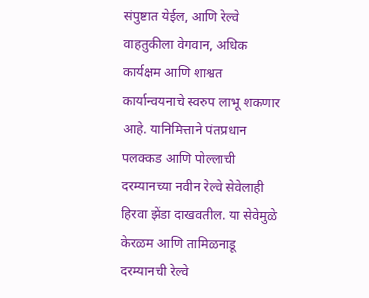संपुष्टात येईल, आणि रेल्वे वाहतुकीला वेगवान, अधिक कार्यक्षम आणि शाश्वत कार्यान्वयनाचे स्वरुप लाभू शकणार आहे. यानिमित्ताने पंतप्रधान पलक्कड आणि पोल्लाची दरम्यानच्या नवीन रेल्वे सेवेलाही हिरवा झेंडा दाखवतील. या सेवेमुळे केरळम आणि तामिळनाडू दरम्यानची रेल्वे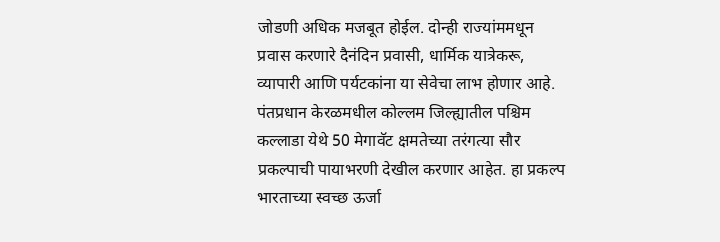जोडणी अधिक मजबूत होईल. दोन्ही राज्यांममधून प्रवास करणारे दैनंदिन प्रवासी, धार्मिक यात्रेकरू, व्यापारी आणि पर्यटकांना या सेवेचा लाभ होणार आहे.
पंतप्रधान केरळमधील कोल्लम जिल्ह्यातील पश्चिम कल्लाडा येथे 50 मेगावॅट क्षमतेच्या तरंगत्या सौर प्रकल्पाची पायाभरणी देखील करणार आहेत. हा प्रकल्प भारताच्या स्वच्छ ऊर्जा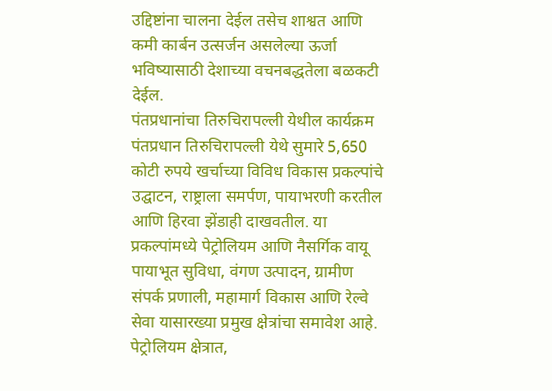उद्दिष्टांना चालना देईल तसेच शाश्वत आणि कमी कार्बन उत्सर्जन असलेल्या ऊर्जा भविष्यासाठी देशाच्या वचनबद्धतेला बळकटी देईल.
पंतप्रधानांचा तिरुचिरापल्ली येथील कार्यक्रम
पंतप्रधान तिरुचिरापल्ली येथे सुमारे 5,650 कोटी रुपये खर्चाच्या विविध विकास प्रकल्पांचे उद्घाटन, राष्ट्राला समर्पण, पायाभरणी करतील आणि हिरवा झेंडाही दाखवतील. या प्रकल्पांमध्ये पेट्रोलियम आणि नैसर्गिक वायू पायाभूत सुविधा, वंगण उत्पादन, ग्रामीण संपर्क प्रणाली, महामार्ग विकास आणि रेल्वे सेवा यासारख्या प्रमुख क्षेत्रांचा समावेश आहे.
पेट्रोलियम क्षेत्रात,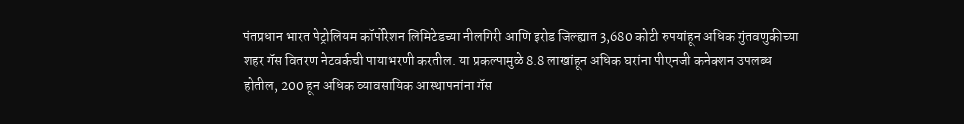पंतप्रधान भारत पेट्रोलियम कॉर्पोरेशन लिमिटेडच्या नीलगिरी आणि इरोड जिल्ह्यात 3,680 कोटी रुपयांहून अधिक गुंतवणुकीच्या शहर गॅस वितरण नेटवर्कची पायाभरणी करतील. या प्रकल्पामुळे 8.8 लाखांहून अधिक घरांना पीएनजी कनेक्शन उपलब्ध होतील, 200 हून अधिक व्यावसायिक आस्थापनांना गॅस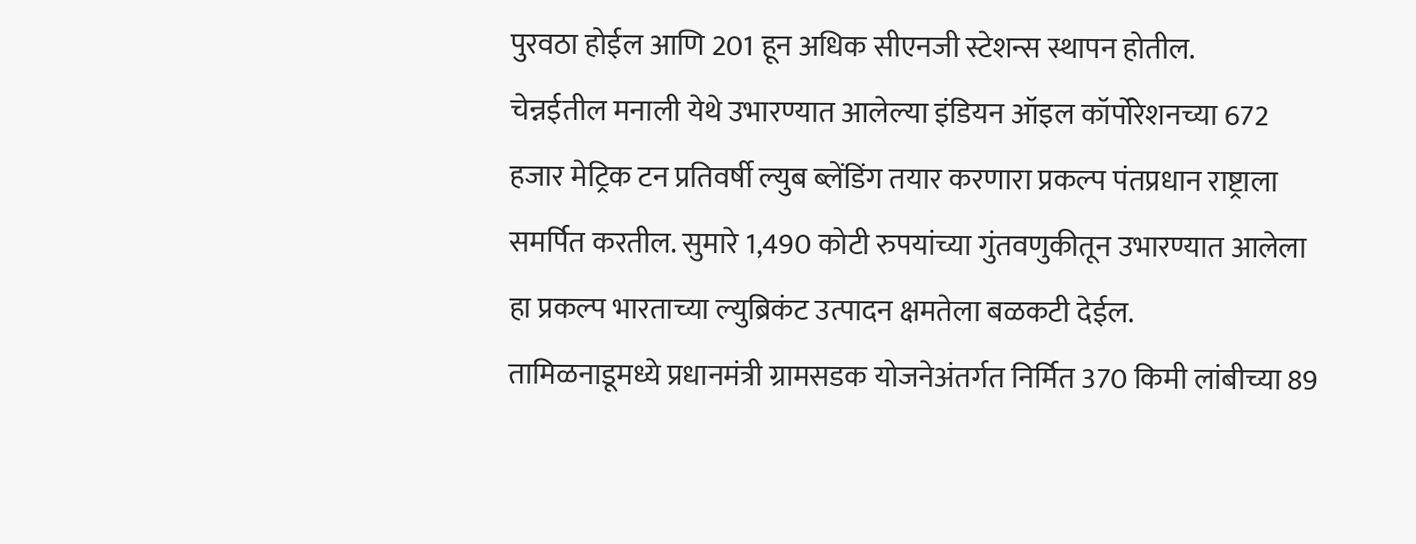पुरवठा होईल आणि 201 हून अधिक सीएनजी स्टेशन्स स्थापन होतील.
चेन्नईतील मनाली येथे उभारण्यात आलेल्या इंडियन ऑइल कॉर्पोरेशनच्या 672 हजार मेट्रिक टन प्रतिवर्षी ल्युब ब्लेंडिंग तयार करणारा प्रकल्प पंतप्रधान राष्ट्राला समर्पित करतील. सुमारे 1,490 कोटी रुपयांच्या गुंतवणुकीतून उभारण्यात आलेला हा प्रकल्प भारताच्या ल्युब्रिकंट उत्पादन क्षमतेला बळकटी देईल.
तामिळनाडूमध्ये प्रधानमंत्री ग्रामसडक योजनेअंतर्गत निर्मित 370 किमी लांबीच्या 89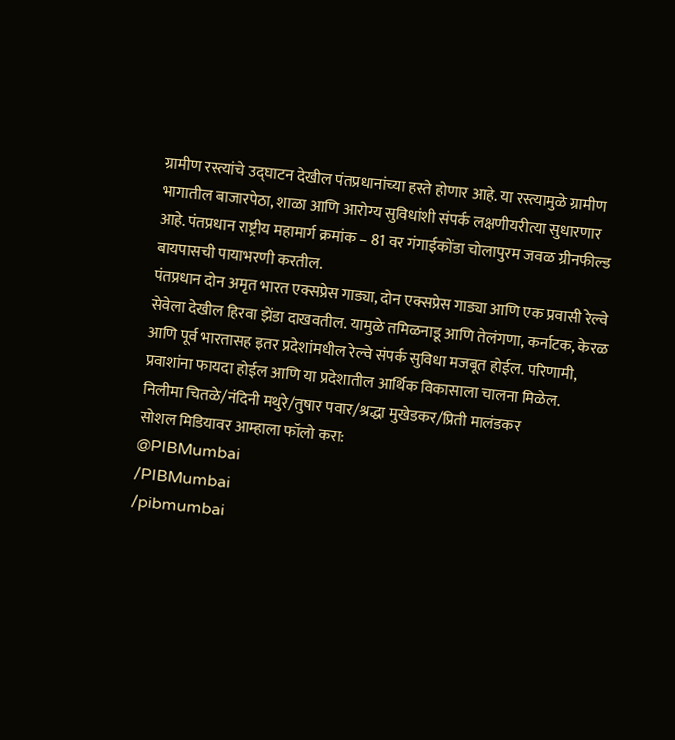ग्रामीण रस्त्यांचे उद्घाटन देखील पंतप्रधानांच्या हस्ते होणार आहे. या रस्त्यामुळे ग्रामीण भागातील बाजारपेठा, शाळा आणि आरोग्य सुविधांशी संपर्क लक्षणीयरीत्या सुधारणार आहे. पंतप्रधान राष्ट्रीय महामार्ग क्रमांक – 81 वर गंगाईकोंडा चोलापुरम जवळ ग्रीनफील्ड बायपासची पायाभरणी करतील.
पंतप्रधान दोन अमृत भारत एक्सप्रेस गाड्या, दोन एक्सप्रेस गाड्या आणि एक प्रवासी रेल्वे सेवेला देखील हिरवा झेंडा दाखवतील. यामुळे तमिळनाडू आणि तेलंगणा, कर्नाटक, केरळ आणि पूर्व भारतासह इतर प्रदेशांमधील रेल्वे संपर्क सुविधा मजबूत होईल. परिणामी, प्रवाशांना फायदा होईल आणि या प्रदेशातील आर्थिक विकासाला चालना मिळेल.
निलीमा चितळे/नंदिनी मथुरे/तुषार पवार/श्रद्धा मुखेडकर/प्रिती मालंडकर
सोशल मिडियावर आम्हाला फॉलो करा:
@PIBMumbai
/PIBMumbai
/pibmumbai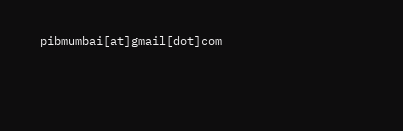pibmumbai[at]gmail[dot]com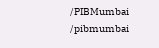/PIBMumbai
/pibmumbai